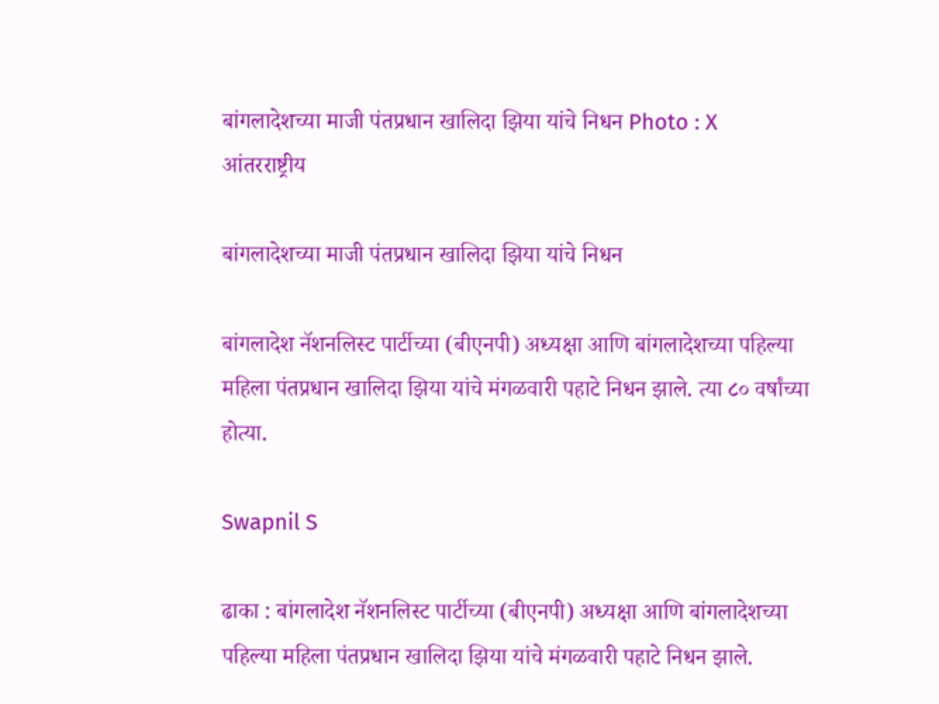बांगलादेशच्या माजी पंतप्रधान खालिदा झिया यांचे निधन Photo : X
आंतरराष्ट्रीय

बांगलादेशच्या माजी पंतप्रधान खालिदा झिया यांचे निधन

बांगलादेश नॅशनलिस्ट पार्टीच्या (बीएनपी) अध्यक्षा आणि बांगलादेशच्या पहिल्या महिला पंतप्रधान खालिदा झिया यांचे मंगळवारी पहाटे निधन झाले. त्या ८० वर्षांच्या होत्या.

Swapnil S

ढाका : बांगलादेश नॅशनलिस्ट पार्टीच्या (बीएनपी) अध्यक्षा आणि बांगलादेशच्या पहिल्या महिला पंतप्रधान खालिदा झिया यांचे मंगळवारी पहाटे निधन झाले.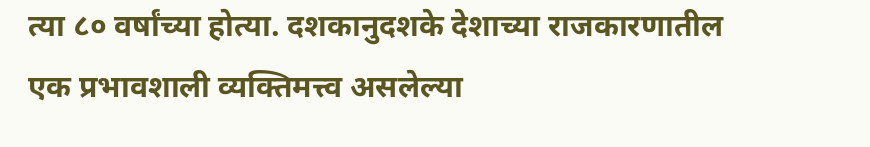त्या ८० वर्षांच्या होत्या. दशकानुदशके देशाच्या राजकारणातील एक प्रभावशाली व्यक्तिमत्त्व असलेल्या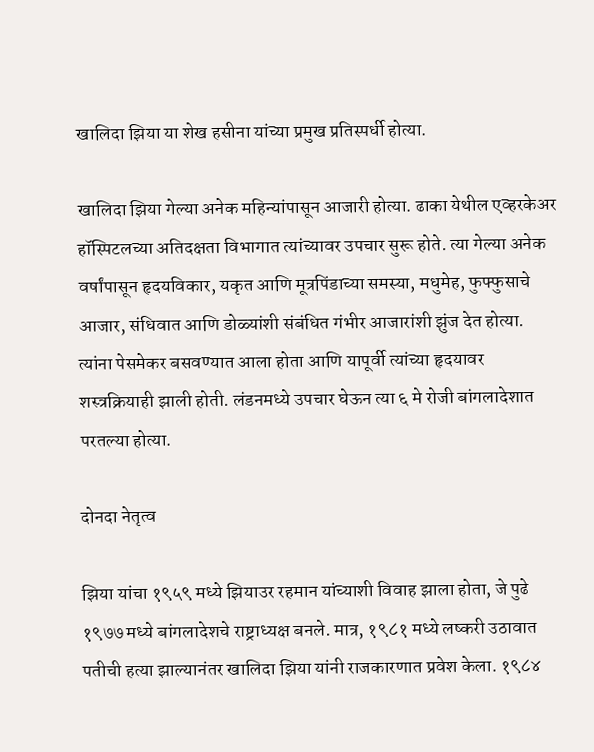खालिदा झिया या शेख हसीना यांच्या प्रमुख प्रतिस्पर्धी होत्या.

खालिदा झिया गेल्या अनेक महिन्यांपासून आजारी होत्या. ढाका येथील एव्हरकेअर हॉस्पिटलच्या अतिदक्षता विभागात त्यांच्यावर उपचार सुरू होते. त्या गेल्या अनेक वर्षांपासून हृदयविकार, यकृत आणि मूत्रपिंडाच्या समस्या, मधुमेह, फुफ्फुसाचे आजार, संधिवात आणि डोळ्यांशी संबंधित गंभीर आजारांशी झुंज देत होत्या. त्यांना पेसमेकर बसवण्यात आला होता आणि यापूर्वी त्यांच्या हृदयावर शस्त्रक्रियाही झाली होती. लंडनमध्ये उपचार घेऊन त्या ६ मे रोजी बांगलादेशात परतल्या होत्या.

दोनदा नेतृत्व

झिया यांचा १९५९ मध्ये झियाउर रहमान यांच्याशी विवाह झाला होता, जे पुढे १९७७ मध्ये बांगलादेशचे राष्ट्राध्यक्ष बनले. मात्र, १९८१ मध्ये लष्करी उठावात पतीची हत्या झाल्यानंतर खालिदा झिया यांनी राजकारणात प्रवेश केला. १९८४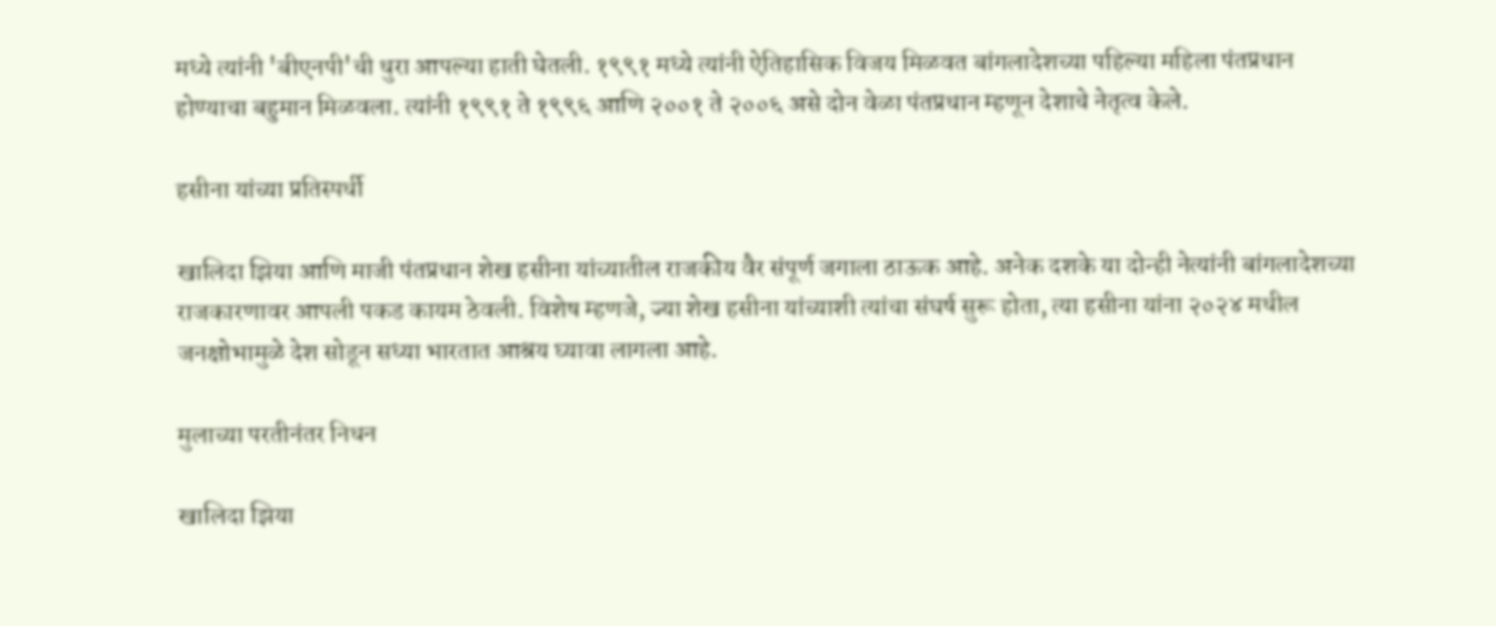मध्ये त्यांनी 'बीएनपी'ची धुरा आपल्या हाती घेतली. १९९१ मध्ये त्यांनी ऐतिहासिक विजय मिळवत बांगलादेशच्या पहिल्या महिला पंतप्रधान होण्याचा बहुमान मिळवला. त्यांनी १९९१ ते १९९६ आणि २००१ ते २००६ असे दोन वेळा पंतप्रधान म्हणून देशाचे नेतृत्व केले.

हसीना यांच्या प्रतिस्पर्धी

खालिदा झिया आणि माजी पंतप्रधान शेख हसीना यांच्यातील राजकीय वैर संपूर्ण जगाला ठाऊक आहे. अनेक दशके या दोन्ही नेत्यांनी बांगलादेशच्या राजकारणावर आपली पकड कायम ठेवली. विशेष म्हणजे, ज्या शेख हसीना यांच्याशी त्यांचा संघर्ष सुरू होता, त्या हसीना यांना २०२४ मधील जनक्षोभामुळे देश सोडून सध्या भारतात आश्रय घ्यावा लागला आहे.

मुलाच्या परतीनंतर निधन

खालिदा झिया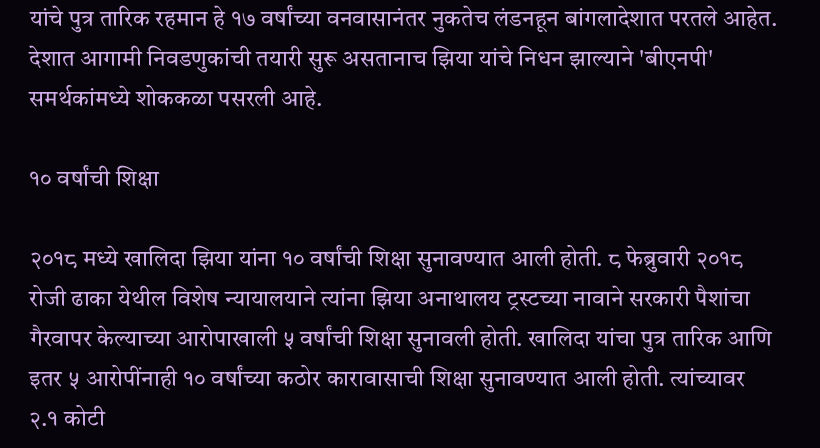यांचे पुत्र तारिक रहमान हे १७ वर्षांच्या वनवासानंतर नुकतेच लंडनहून बांगलादेशात परतले आहेत. देशात आगामी निवडणुकांची तयारी सुरू असतानाच झिया यांचे निधन झाल्याने 'बीएनपी' समर्थकांमध्ये शोककळा पसरली आहे.

१० वर्षांची शिक्षा

२०१८ मध्ये खालिदा झिया यांना १० वर्षांची शिक्षा सुनावण्यात आली होती. ८ फेब्रुवारी २०१८ रोजी ढाका येथील विशेष न्यायालयाने त्यांना झिया अनाथालय ट्रस्टच्या नावाने सरकारी पैशांचा गैरवापर केल्याच्या आरोपाखाली ५ वर्षांची शिक्षा सुनावली होती. खालिदा यांचा पुत्र तारिक आणि इतर ५ आरोपींनाही १० वर्षांच्या कठोर कारावासाची शिक्षा सुनावण्यात आली होती. त्यांच्यावर २.१ कोटी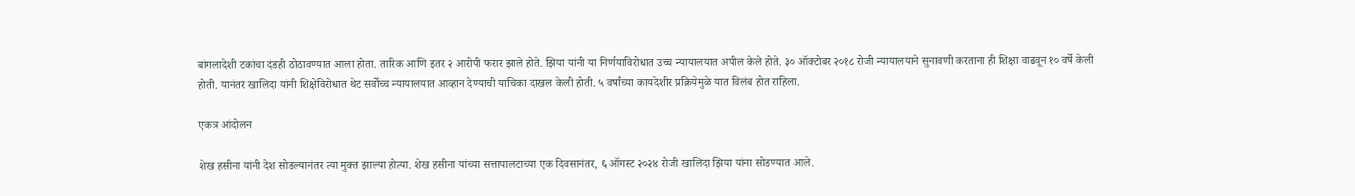बांगलादेशी टकांचा दंडही ठोठावण्यात आला होता. तारिक आणि इतर २ आरोपी फरार झाले होते. झिया यांनी या निर्णयाविरोधात उच्च न्यायालयात अपील केले होते. ३० ऑक्टोबर २०१८ रोजी न्यायालयाने सुनावणी करताना ही शिक्षा वाढवून १० वर्षे केली होती. यानंतर खालिदा यांनी शिक्षेविरोधात थेट सर्वोच्च न्यायालयात आव्हान देण्याची याचिका दाखल केली होती. ५ वर्षांच्या कायदेशीर प्रक्रियेमुळे यात विलंब होत राहिला.

एकत्र आंदोलन

शेख हसीना यांनी देश सोडल्यानंतर त्या मुक्त झाल्या होत्या. शेख हसीना यांच्या सत्तापालटाच्या एक दिवसानंतर, ६ ऑगस्ट २०२४ रोजी खालिदा झिया यांना सोडण्यात आले.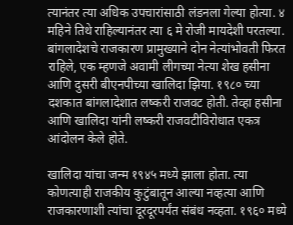त्यानंतर त्या अधिक उपचारांसाठी लंडनला गेल्या होत्या. ४ महिने तिथे राहिल्यानंतर त्या ६ मे रोजी मायदेशी परतल्या. बांगलादेशचे राजकारण प्रामुख्याने दोन नेत्यांभोवती फिरत राहिले, एक म्हणजे अवामी लीगच्या नेत्या शेख हसीना आणि दुसरी बीएनपीच्या खालिदा झिया. १९८० च्या दशकात बांगलादेशात लष्करी राजवट होती. तेव्हा हसीना आणि खालिदा यांनी लष्करी राजवटीविरोधात एकत्र आंदोलन केले होते.

खालिदा यांचा जन्म १९४५ मध्ये झाला होता. त्या कोणत्याही राजकीय कुटुंबातून आल्या नव्हत्या आणि राजकारणाशी त्यांचा दूरदूरपर्यंत संबंध नव्हता. १९६० मध्ये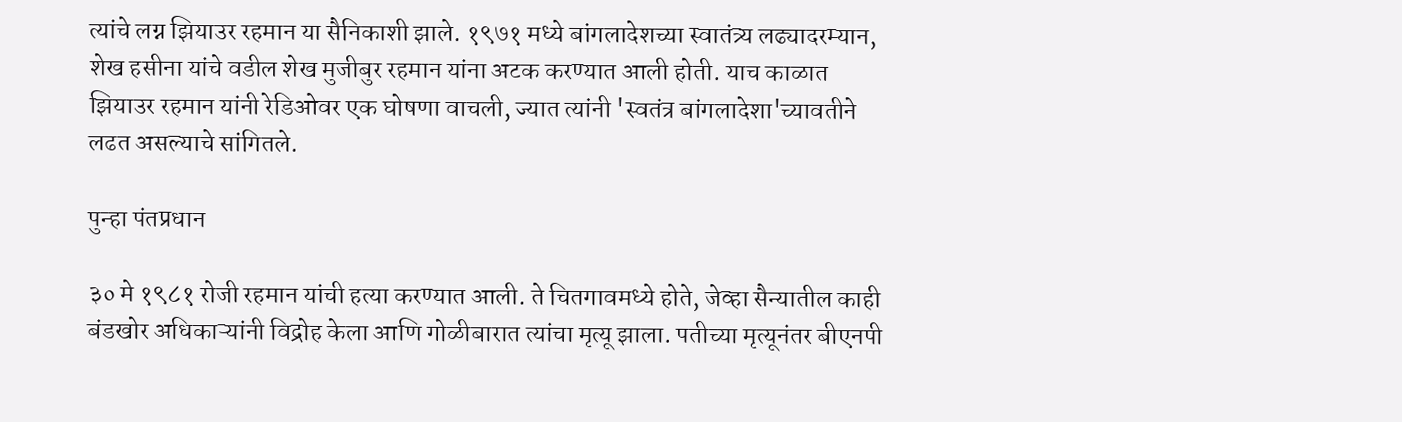त्यांचे लग्न झियाउर रहमान या सैनिकाशी झाले. १९७१ मध्ये बांगलादेशच्या स्वातंत्र्य लढ्यादरम्यान, शेख हसीना यांचे वडील शेख मुजीबुर रहमान यांना अटक करण्यात आली होती. याच काळात झियाउर रहमान यांनी रेडिओवर एक घोषणा वाचली, ज्यात त्यांनी 'स्वतंत्र बांगलादेशा'च्यावतीने लढत असल्याचे सांगितले.

पुन्हा पंतप्रधान

३० मे १९८१ रोजी रहमान यांची हत्या करण्यात आली. ते चितगावमध्ये होते, जेव्हा सैन्यातील काही बंडखोर अधिकाऱ्यांनी विद्रोह केला आणि गोळीबारात त्यांचा मृत्यू झाला. पतीच्या मृत्यूनंतर बीएनपी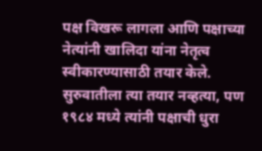पक्ष विखरू लागला आणि पक्षाच्या नेत्यांनी खालिदा यांना नेतृत्व स्वीकारण्यासाठी तयार केले. सुरुवातीला त्या तयार नव्हत्या, पण १९८४ मध्ये त्यांनी पक्षाची धुरा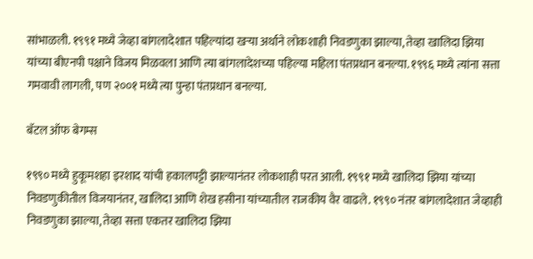सांभाळली. १९९१ मध्ये जेव्हा बांगलादेशात पहिल्यांदा खऱ्या अर्थाने लोकशाही निवडणुका झाल्या, तेव्हा खालिदा झिया यांच्या बीएनपी पक्षाने विजय मिळवला आणि त्या बांगलादेशच्या पहिल्या महिला पंतप्रधान बनल्या. १९९६ मध्ये त्यांना सत्ता गमवावी लागली, पण २००१ मध्ये त्या पुन्हा पंतप्रधान बनल्या.

बॅटल ऑफ बेगम्स

१९९० मध्ये हुकूमशहा इरशाद यांची हकालपट्टी झाल्यानंतर लोकशाही परत आली. १९९१ मध्ये खालिदा झिया यांच्या निवडणुकीतील विजयानंतर, खालिदा आणि शेख हसीना यांच्यातील राजकीय वैर वाढले. १९९० नंतर बांगलादेशात जेव्हाही निवडणुका झाल्या, तेव्हा सत्ता एकतर खालिदा झिया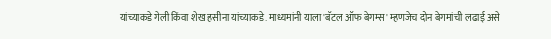यांच्याकडे गेली किंवा शेख हसीना यांच्याकडे. माध्यमांनी याला 'बॅटल ऑफ बेगम्स' म्हणजेच दोन बेगमांची लढाई असे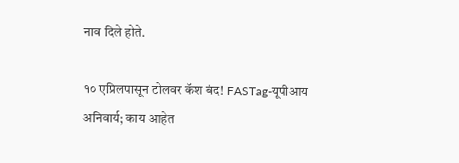नाव दिले होते.

१० एप्रिलपासून टोलवर कॅश बंद! FASTag-यूपीआय अनिवार्य; काय आहेत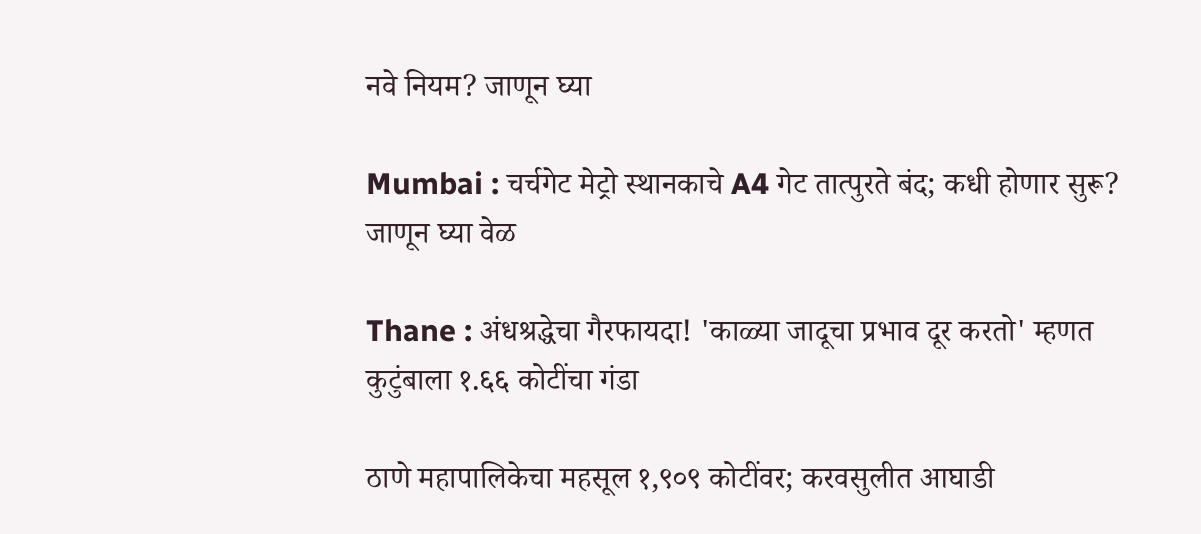नवे नियम? जाणून घ्या

Mumbai : चर्चगेट मेट्रो स्थानकाचे A4 गेट तात्पुरते बंद; कधी होणार सुरू? जाणून घ्या वेळ

Thane : अंधश्रद्धेचा गैरफायदा! 'काळ्या जादूचा प्रभाव दूर करतो' म्हणत कुटुंबाला १.६६ कोटींचा गंडा

ठाणे महापालिकेचा महसूल १,९०९ कोटींवर; करवसुलीत आघाडी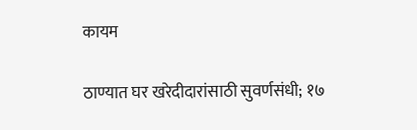कायम

ठाण्यात घर खरेदीदारांसाठी सुवर्णसंधी; १७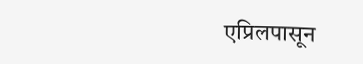एप्रिलपासून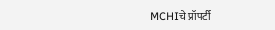MCHIचे प्रॉपर्टी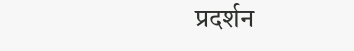प्रदर्शन